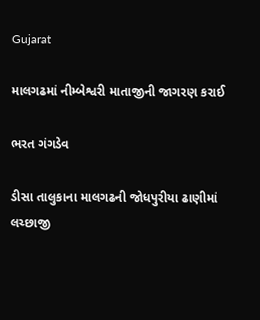Gujarat

માલગઢમાં નીમ્બેશ્વરી માતાજીની જાગરણ કરાઈ

ભરત ગંગડેવ

ડીસા તાલુકાના માલગઢની જોધપુરીયા ઢાણીમાં લચ્છાજી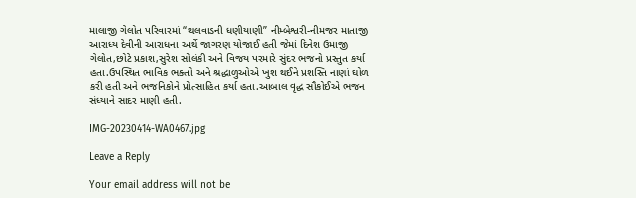માલાજી ગેલોત પરિવારમાં “થલવાડની ધણીયાણી” નીમ્બેશ્વરી-નીમજર માતાજી આરાધ્ય દેવીની આરાધના અર્થે જાગરણ યોજાઈ હતી જેમાં દિનેશ ઉમાજી ગેલોત,છોટે પ્રકાશ,સુરેશ સોલંકી અને વિજય પરમારે સુંદર ભજનો પ્રસ્તુત કર્યા હતા.ઉપસ્થિત ભાવિક ભક્તો અને શ્રદ્ધાળુઓએ ખુશ થઈને પ્રશસ્તિ નાણાં ઘોળ કરી હતી અને ભજનિકોને પ્રોત્સાહિત કર્યા હતા.આબાલ વૃદ્ધ સૌકોઈએ ભજન સંધ્યાને સાદર માણી હતી.

IMG-20230414-WA0467.jpg

Leave a Reply

Your email address will not be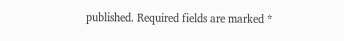published. Required fields are marked *